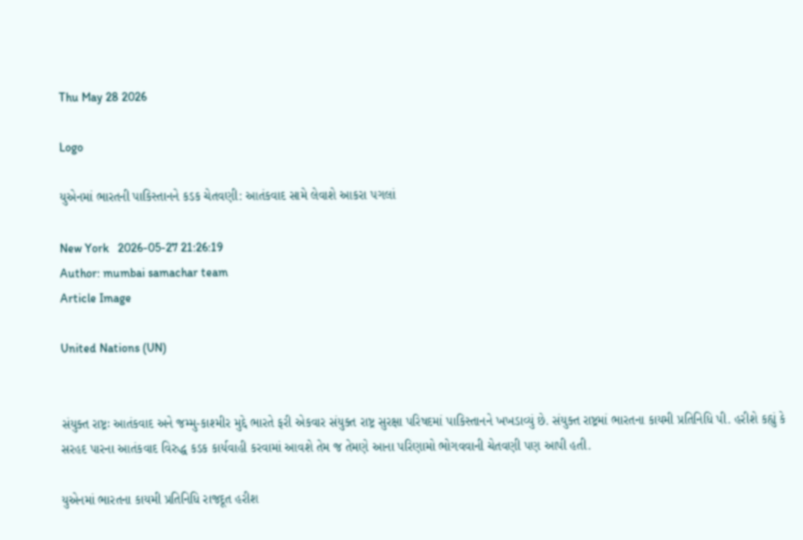Thu May 28 2026

Logo

યુએનમાં ભારતની પાકિસ્તાનને કડક ચેતવણી: આતંકવાદ સામે લેવાશે આકરા પગલાં

New York   2026-05-27 21:26:19
Author: mumbai samachar team
Article Image

United Nations (UN)


સંયુક્ત રાષ્ટ્રઃ આતંકવાદ અને જમ્મુ-કાશ્મીર મુદ્દે ભારતે ફરી એકવાર સંયુક્ત રાષ્ટ્ર સુરક્ષા પરિષદમાં પાકિસ્તાનને ખખડાવ્યું છે. સંયુક્ત રાષ્ટ્રમાં ભારતના કાયમી પ્રતિનિધિ પી. હરીશે કહ્યું કે સરહદ પારના આતંકવાદ વિરુદ્ધ કડક કાર્યવાહી કરવામાં આવશે તેમ જ તેમણે આના પરિણામો ભોગવવાની ચેતવણી પણ આપી હતી.

યુએનમાં ભારતના કાયમી પ્રતિનિધિ રાજદૂત હરીશ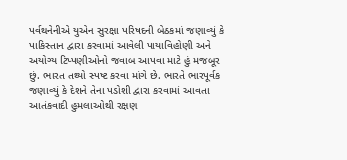પર્વથનેનીએ યુએન સુરક્ષા પરિષદની બેઠકમાં જણાવ્યું કે પાકિસ્તાન દ્વારા કરવામાં આવેલી પાયાવિહોણી અને અયોગ્ય ટિપ્પણીઓનો જવાબ આપવા માટે હું મજબૂર છું. ભારત તથ્યો સ્પષ્ટ કરવા માંગે છે. ભારતે ભારપૂર્વક જણાવ્યું કે દેશને તેના પડોશી દ્વારા કરવામાં આવતા આતંકવાદી હુમલાઓથી રક્ષણ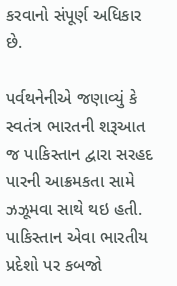કરવાનો સંપૂર્ણ અધિકાર છે.

પર્વથનેનીએ જણાવ્યું કે સ્વતંત્ર ભારતની શરૂઆત જ પાકિસ્તાન દ્વારા સરહદ પારની આક્રમકતા સામે ઝઝૂમવા સાથે થઇ હતી. પાકિસ્તાન એવા ભારતીય પ્રદેશો પર કબજો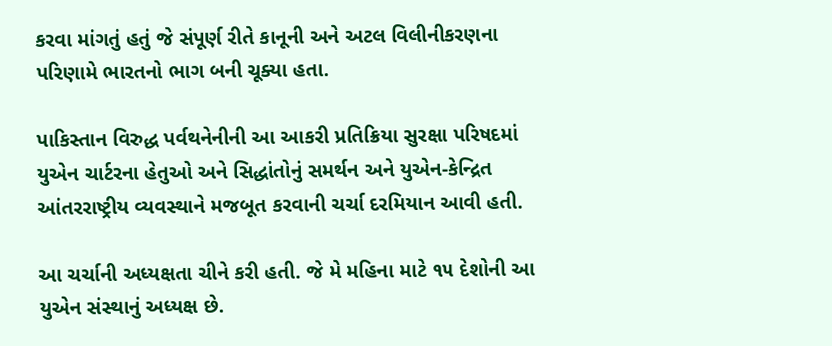કરવા માંગતું હતું જે સંપૂર્ણ રીતે કાનૂની અને અટલ વિલીનીકરણના પરિણામે ભારતનો ભાગ બની ચૂક્યા હતા.

પાકિસ્તાન વિરુદ્ધ પર્વથનેનીની આ આકરી પ્રતિક્રિયા સુરક્ષા પરિષદમાં યુએન ચાર્ટરના હેતુઓ અને સિદ્ધાંતોનું સમર્થન અને યુએન-કેન્દ્રિત આંતરરાષ્ટ્રીય વ્યવસ્થાને મજબૂત કરવાની ચર્ચા દરમિયાન આવી હતી.

આ ચર્ચાની અધ્યક્ષતા ચીને કરી હતી. જે મે મહિના માટે ૧૫ દેશોની આ યુએન સંસ્થાનું અધ્યક્ષ છે.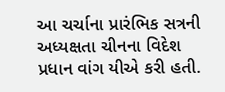આ ચર્ચાના પ્રારંભિક સત્રની અધ્યક્ષતા ચીનના વિદેશ પ્રધાન વાંગ યીએ કરી હતી.